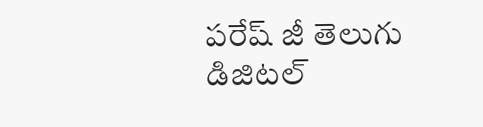పరేష్ జీ తెలుగు డిజిటల్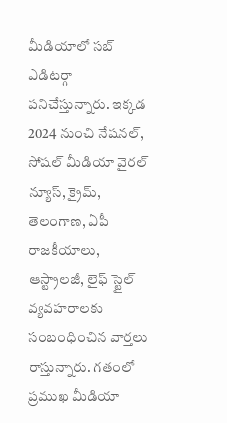మీడియాలో సబ్ ఎడిటర్గా పనిచేస్తున్నారు. ఇక్కడ 2024 నుంచి నేషనల్, సోషల్ మీడియా వైరల్ న్యూస్, క్రైమ్, తెలంగాణ, ఏపీ రాజకీయాలు, ఆస్ట్రాలజీ, లైఫ్ స్టైల్ వ్యవహరాలకు సంబంధించిన వార్తలు రాస్తున్నారు. గతంలో ప్రముఖ మీడియా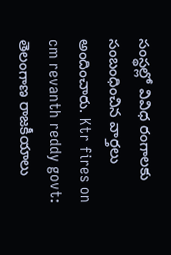సంస్థల్లో వివిధ రంగాలకు సంబంధించిన వార్తలు అందించారు. Ktr fires on cm revanth reddy govt: తెలంగాణ రాజకీయాలు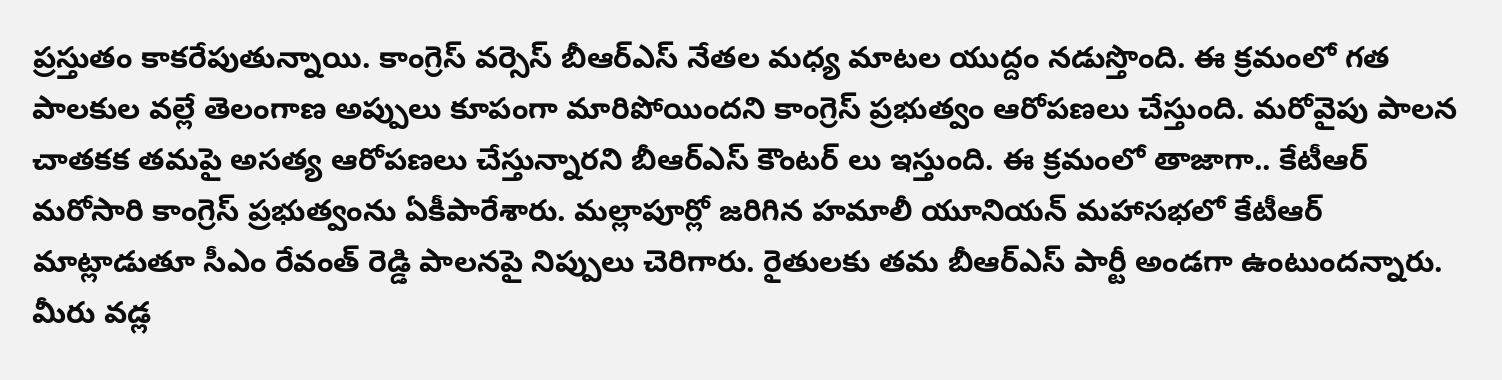ప్రస్తుతం కాకరేపుతున్నాయి. కాంగ్రెస్ వర్సెస్ బీఆర్ఎస్ నేతల మధ్య మాటల యుద్దం నడుస్తొంది. ఈ క్రమంలో గత పాలకుల వల్లే తెలంగాణ అప్పులు కూపంగా మారిపోయిందని కాంగ్రెస్ ప్రభుత్వం ఆరోపణలు చేస్తుంది. మరోవైపు పాలన చాతకక తమపై అసత్య ఆరోపణలు చేస్తున్నారని బీఆర్ఎస్ కౌంటర్ లు ఇస్తుంది. ఈ క్రమంలో తాజాగా.. కేటీఆర్ మరోసారి కాంగ్రెస్ ప్రభుత్వంను ఏకీపారేశారు. మల్లాపూర్లో జరిగిన హమాలీ యూనియన్ మహాసభలో కేటీఆర్ మాట్లాడుతూ సీఎం రేవంత్ రెడ్డి పాలనపై నిప్పులు చెరిగారు. రైతులకు తమ బీఆర్ఎస్ పార్టీ అండగా ఉంటుందన్నారు. మీరు వడ్ల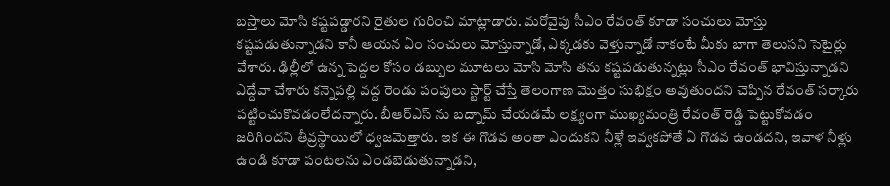బస్తాలు మోసి కష్టపడ్డారని రైతుల గురించి మాట్లాడారు. మరోవైపు సీఎం రేవంత్ కూడా సంచులు మోస్తు కష్టపడుతున్నాడని కానీ ఆయన ఏం సంచులు మోస్తున్నాడో, ఎక్కడకు వెళ్తున్నాడో నాకంటే మీకు బాగా తెలుసని సెటైర్లు వేశారు. ఢిల్లీలో ఉన్న పెద్దల కోసం డబ్బుల మూటలు మోసి మోసి తను కష్టపడుతున్నట్లు సీఎం రేవంత్ భావిస్తున్నాడని ఎద్దేవా చేశారు కన్నెపల్లి వద్ద రెండు పంపులు స్టార్ట్ చేస్తే తెలంగాణ మొత్తం సుభిక్షం అవుతుందని చెప్పిన రేవంత్ సర్కారు పట్టించుకొవడంలేదన్నారు. బీఆర్ఎస్ ను బద్నామ్ చేయడమే లక్ష్యంగా ముఖ్యమంత్రి రేవంత్ రెడ్డి పెట్టుకోవడం జరిగిందని తీవ్రస్థాయిలో ధ్వజమెత్తారు. ఇక ఈ గొడవ అంతా ఎందుకని నీళ్లే ఇవ్వకపోతే ఏ గొడవ ఉండదని, ఇవాళ నీళ్లు ఉండి కూడా పంటలను ఎండబెడుతున్నాడని,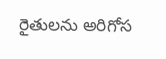రైతులను అరిగోస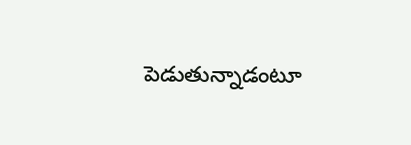పెడుతున్నాడంటూ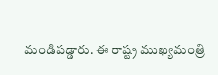మండిపడ్డారు. ఈ రాష్ట్ర ముఖ్యమంత్రి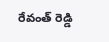రేవంత్ రెడ్డి